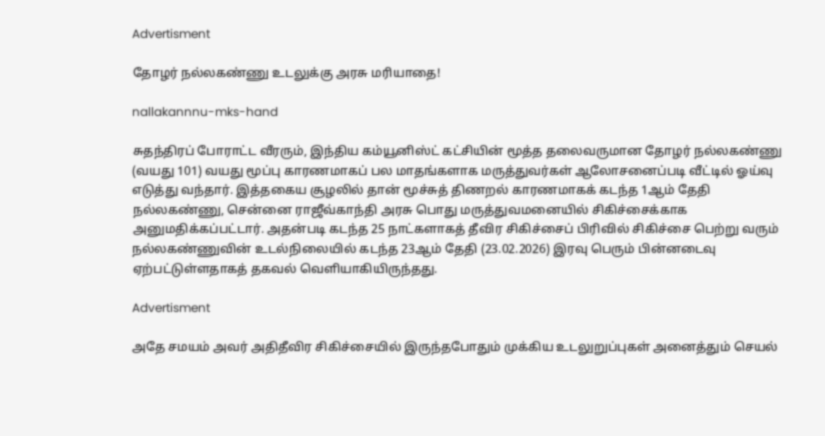Advertisment

தோழர் நல்லகண்ணு உடலுக்கு அரசு மரியாதை!

nallakannnu-mks-hand

சுதந்திரப் போராட்ட வீரரும், இந்திய கம்யூனிஸ்ட் கட்சியின் மூத்த தலைவருமான தோழர் நல்லகண்ணு (வயது 101) வயது மூப்பு காரணமாகப் பல மாதங்களாக மருத்துவர்கள் ஆலோசனைப்படி வீட்டில் ஓய்வு எடுத்து வந்தார். இத்தகைய சூழலில் தான் மூச்சுத் திணறல் காரணமாகக் கடந்த 1ஆம் தேதி நல்லகண்ணு, சென்னை ராஜீவ்காந்தி அரசு பொது மருத்துவமனையில் சிகிச்சைக்காக அனுமதிக்கப்பட்டார். அதன்படி கடந்த 25 நாட்களாகத் தீவிர சிகிச்சைப் பிரிவில் சிகிச்சை பெற்று வரும் நல்லகண்ணுவின் உடல்நிலையில் கடந்த 23ஆம் தேதி (23.02.2026) இரவு பெரும் பின்னடைவு ஏற்பட்டுள்ளதாகத் தகவல் வெளியாகியிருந்தது.

Advertisment

அதே சமயம் அவர் அதிதீவிர சிகிச்சையில் இருந்தபோதும் முக்கிய உடலுறுப்புகள் அனைத்தும் செயல்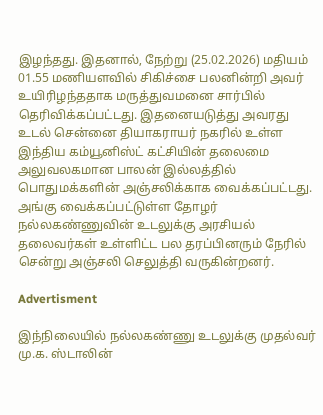இழந்தது. இதனால், நேற்று (25.02.2026) மதியம் 01.55 மணியளவில் சிகிச்சை பலனின்றி அவர் உயிரிழந்ததாக மருத்துவமனை சார்பில் தெரிவிக்கப்பட்டது. இதனையடுத்து அவரது உடல் சென்னை தியாகராயர் நகரில் உள்ள இந்திய கம்யூனிஸ்ட் கட்சியின் தலைமை அலுவலகமான பாலன் இல்லத்தில் பொதுமக்களின் அஞ்சலிக்காக வைக்கப்பட்டது. அங்கு வைக்கப்பட்டுள்ள தோழர் நல்லகண்ணுவின் உடலுக்கு அரசியல் தலைவர்கள் உள்ளிட்ட பல தரப்பினரும் நேரில் சென்று அஞ்சலி செலுத்தி வருகின்றனர்.

Advertisment

இந்நிலையில் நல்லகண்ணு உடலுக்கு முதல்வர் மு.க. ஸ்டாலின்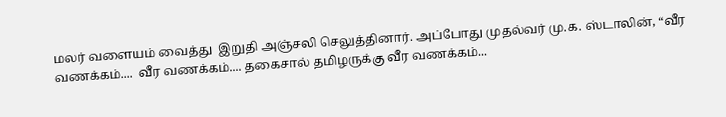மலர் வளையம் வைத்து  இறுதி அஞ்சலி செலுத்தினார். அப்போது முதல்வர் மு.க. ஸ்டாலின், “வீர வணக்கம்....  வீர வணக்கம்.... தகைசால் தமிழருக்கு வீர வணக்கம்...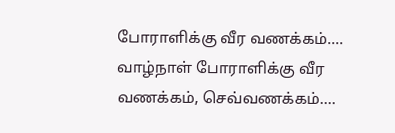போராளிக்கு வீர வணக்கம்.... வாழ்நாள் போராளிக்கு வீர வணக்கம், செவ்வணக்கம்....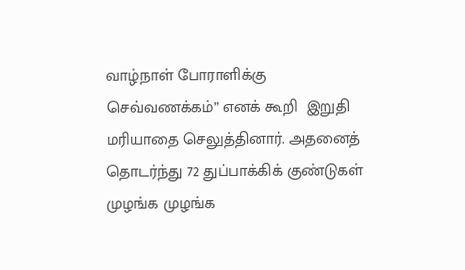வாழ்நாள் போராளிக்கு செவ்வணக்கம்” எனக் கூறி  இறுதி மரியாதை செலுத்தினார். அதனைத் தொடர்ந்து 72 துப்பாக்கிக் குண்டுகள் முழங்க முழங்க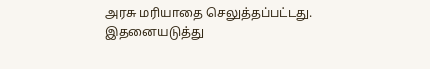அரசு மரியாதை செலுத்தப்பட்டது. இதனையடுத்து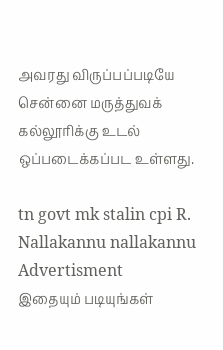அவரது விருப்பப்படியே சென்னை மருத்துவக் கல்லூரிக்கு உடல் ஒப்படைக்கப்பட உள்ளது.

tn govt mk stalin cpi R. Nallakannu nallakannu
Advertisment
இதையும் படியுங்கள்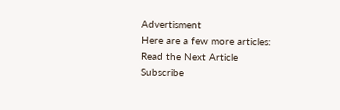Advertisment
Here are a few more articles:
Read the Next Article
Subscribe